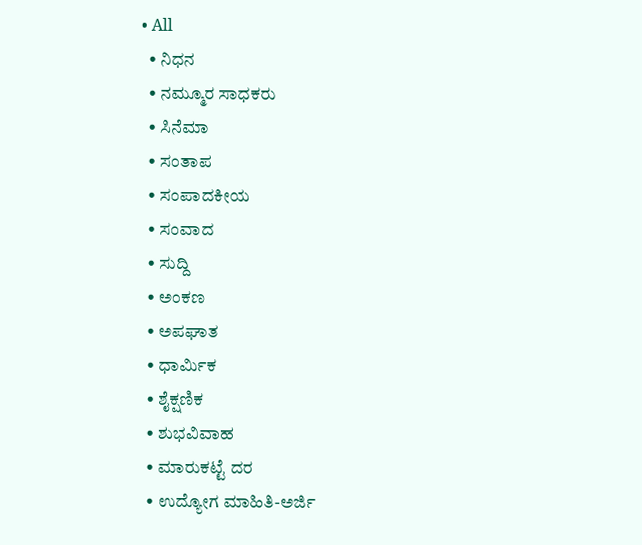• All
  • ನಿಧನ
  • ನಮ್ಮೂರ ಸಾಧಕರು
  • ಸಿನೆಮಾ
  • ಸಂತಾಪ
  • ಸಂಪಾದಕೀಯ
  • ಸಂವಾದ
  • ಸುದ್ದಿ
  • ಅಂಕಣ
  • ಅಪಘಾತ
  • ಧಾರ್ಮಿಕ
  • ಶೈಕ್ಷಣಿಕ
  • ಶುಭವಿವಾಹ
  • ಮಾರುಕಟ್ಟೆ ದರ
  • ಉದ್ಯೋಗ ಮಾಹಿತಿ-ಅರ್ಜಿ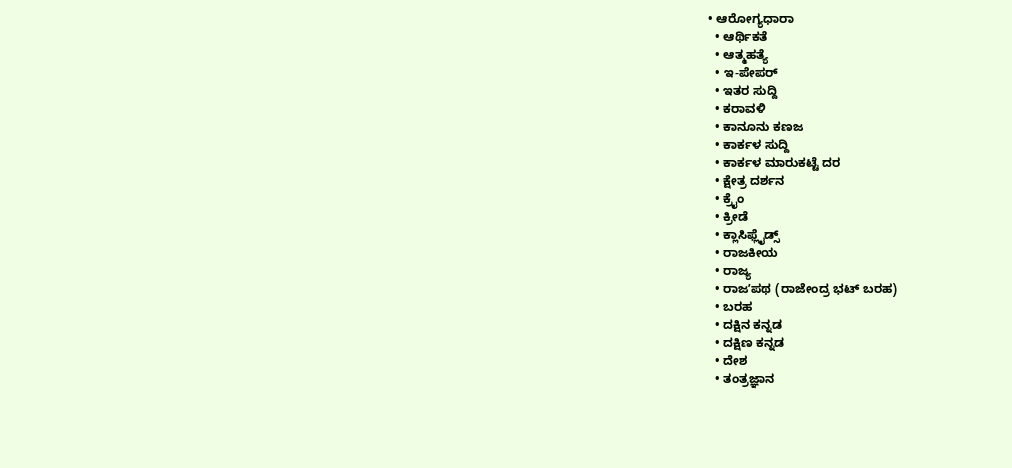• ಆರೋಗ್ಯಧಾರಾ
  • ಆರ್ಥಿಕತೆ
  • ಆತ್ಮಹತ್ಯೆ
  • ಇ-ಪೇಪರ್
  • ಇತರ ಸುದ್ದಿ
  • ಕರಾವಳಿ
  • ಕಾನೂನು ಕಣಜ
  • ಕಾರ್ಕಳ ಸುದ್ದಿ
  • ಕಾರ್ಕಳ ಮಾರುಕಟ್ಟೆ ದರ
  • ಕ್ಷೇತ್ರ ದರ್ಶನ
  • ಕ್ರೈಂ
  • ಕ್ರೀಡೆ
  • ಕ್ಲಾಸಿಫ್ಲೈಡ್ಸ್
  • ರಾಜಕೀಯ
  • ರಾಜ್ಯ
  • ರಾಜʼಪಥ (ರಾಜೇಂದ್ರ ಭಟ್‌ ಬರಹ)
  • ಬರಹ
  • ದಕ್ಷಿನ ಕನ್ನಡ
  • ದಕ್ಷಿಣ ಕನ್ನಡ
  • ದೇಶ
  • ತಂತ್ರಜ್ಞಾನ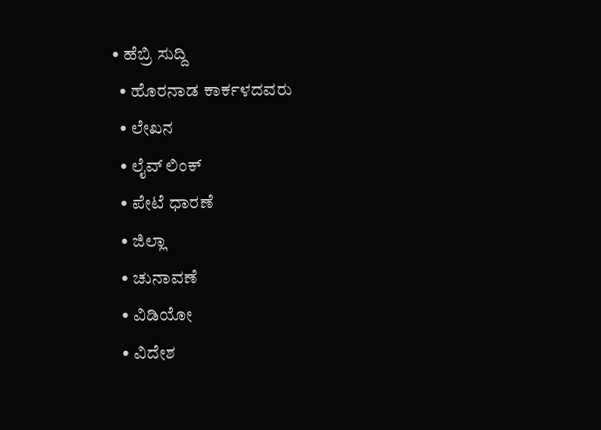• ಹೆಬ್ರಿ ಸುದ್ದಿ
  • ಹೊರನಾಡ ಕಾರ್ಕಳದವರು
  • ಲೇಖನ
  • ಲೈವ್ ಲಿಂಕ್
  • ಪೇಟೆ ಧಾರಣೆ
  • ಜಿಲ್ಲಾ
  • ಚುನಾವಣೆ
  • ವಿಡಿಯೋ
  • ವಿದೇಶ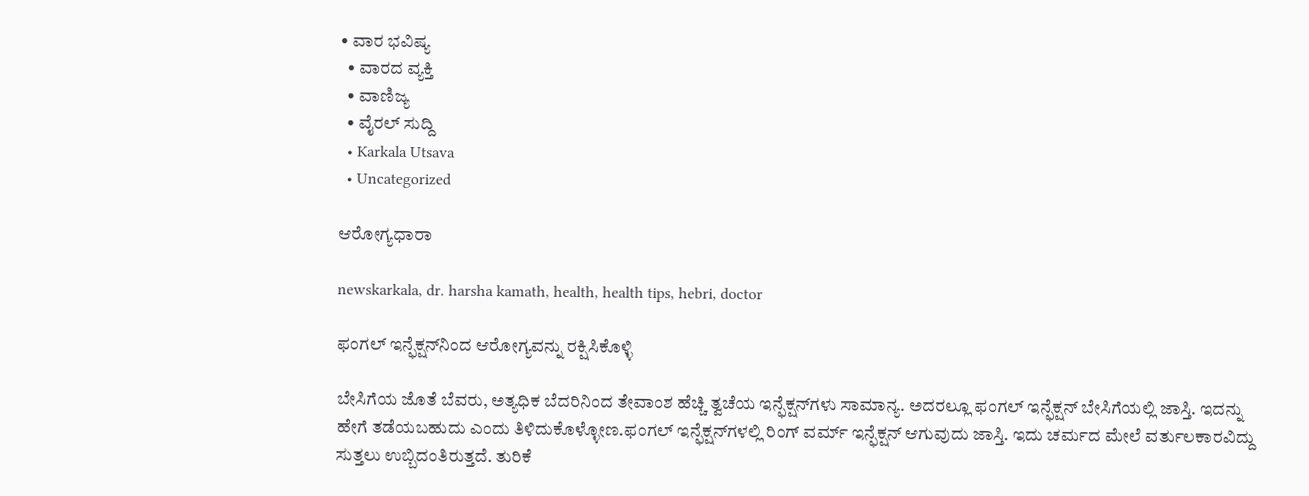• ವಾರ ಭವಿಷ್ಯ
  • ವಾರದ ವ್ಯಕ್ತಿ
  • ವಾಣಿಜ್ಯ
  • ವೈರಲ್ ಸುದ್ದಿ
  • Karkala Utsava
  • Uncategorized

ಆರೋಗ್ಯಧಾರಾ

newskarkala, dr. harsha kamath, health, health tips, hebri, doctor

ಫಂಗಲ್ ಇನ್ಫೆಕ್ಷನ್‌ನಿಂದ ಆರೋಗ್ಯವನ್ನು ರಕ್ಷಿಸಿಕೊಳ್ಳಿ

ಬೇಸಿಗೆಯ ಜೊತೆ ಬೆವರು, ಅತ್ಯಧಿಕ ಬೆದರಿನಿಂದ ತೇವಾಂಶ ಹೆಚ್ಚಿ ತ್ವಚೆಯ ಇನ್ಫೆಕ್ಷನ್‌ಗಳು ಸಾಮಾನ್ಯ. ಅದರಲ್ಲೂ ಫಂಗಲ್ ಇನ್ಫೆಕ್ಷನ್ ಬೇಸಿಗೆಯಲ್ಲಿ ಜಾಸ್ತಿ. ಇದನ್ನು ಹೇಗೆ ತಡೆಯಬಹುದು ಎಂದು ತಿಳಿದುಕೊಳ್ಳೋಣ.ಫಂಗಲ್ ಇನ್ಫೆಕ್ಷನ್‌ಗಳಲ್ಲಿ ರಿಂಗ್ ವರ್ಮ್ ಇನ್ಫೆಕ್ಷನ್ ಆಗುವುದು ಜಾಸ್ತಿ. ಇದು ಚರ್ಮದ ಮೇಲೆ ವರ್ತುಲಕಾರವಿದ್ದು ಸುತ್ತಲು ಉಬ್ಬಿದಂತಿರುತ್ತದೆ. ತುರಿಕೆ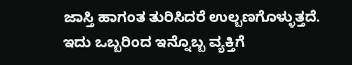ಜಾಸ್ತಿ ಹಾಗಂತ ತುರಿಸಿದರೆ ಉಲ್ಬಣಗೊಳ್ಳುತ್ತದೆ. ಇದು ಒಬ್ಬರಿಂದ ಇನ್ನೊಬ್ಬ ವ್ಯಕ್ತಿಗೆ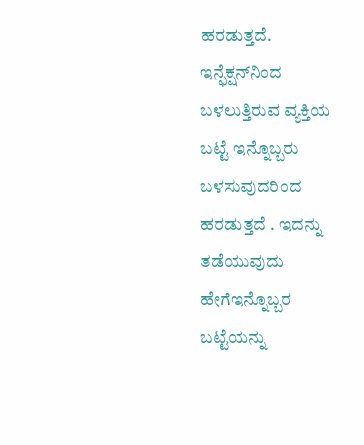ಹರಡುತ್ತದೆ. ಇನ್ಫೆಕ್ಷನ್‌ನಿಂದ ಬಳಲುತ್ತಿರುವ ವ್ಯಕ್ತಿಯ ಬಟ್ಟೆ ಇನ್ನೊಬ್ಬರು ಬಳಸುವುದರಿಂದ ಹರಡುತ್ತದೆ . ಇದನ್ನು ತಡೆಯುವುದು ಹೇಗೆಇನ್ನೊಬ್ಬರ ಬಟ್ಟೆಯನ್ನು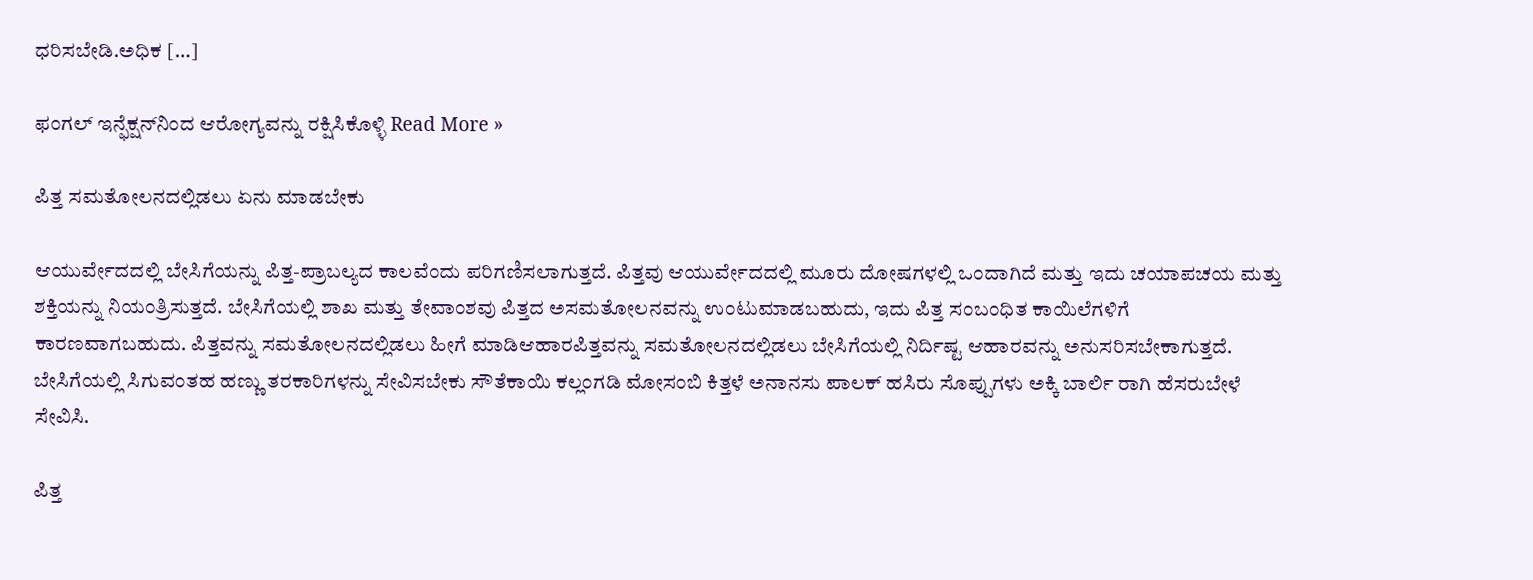ಧರಿಸಬೇಡಿ.ಅಧಿಕ […]

ಫಂಗಲ್ ಇನ್ಫೆಕ್ಷನ್‌ನಿಂದ ಆರೋಗ್ಯವನ್ನು ರಕ್ಷಿಸಿಕೊಳ್ಳಿ Read More »

ಪಿತ್ತ ಸಮತೋಲನದಲ್ಲಿಡಲು ಏನು ಮಾಡಬೇಕು

ಆಯುರ್ವೇದದಲ್ಲಿ ಬೇಸಿಗೆಯನ್ನು ಪಿತ್ತ-ಪ್ರಾಬಲ್ಯದ ಕಾಲವೆಂದು ಪರಿಗಣಿಸಲಾಗುತ್ತದೆ. ಪಿತ್ತವು ಆಯುರ್ವೇದದಲ್ಲಿ ಮೂರು ದೋಷಗಳಲ್ಲಿ ಒಂದಾಗಿದೆ ಮತ್ತು ಇದು ಚಯಾಪಚಯ ಮತ್ತು ಶಕ್ತಿಯನ್ನು ನಿಯಂತ್ರಿಸುತ್ತದೆ. ಬೇಸಿಗೆಯಲ್ಲಿ ಶಾಖ ಮತ್ತು ತೇವಾಂಶವು ಪಿತ್ತದ ಅಸಮತೋಲನವನ್ನು ಉಂಟುಮಾಡಬಹುದು, ಇದು ಪಿತ್ತ ಸಂಬಂಧಿತ ಕಾಯಿಲೆಗಳಿಗೆ ಕಾರಣವಾಗಬಹುದು. ಪಿತ್ತವನ್ನು ಸಮತೋಲನದಲ್ಲಿಡಲು ಹೀಗೆ ಮಾಡಿಆಹಾರಪಿತ್ತವನ್ನು ಸಮತೋಲನದಲ್ಲಿಡಲು ಬೇಸಿಗೆಯಲ್ಲಿ ನಿರ್ದಿಷ್ಟ ಆಹಾರವನ್ನು ಅನುಸರಿಸಬೇಕಾಗುತ್ತದೆ. ಬೇಸಿಗೆಯಲ್ಲಿ ಸಿಗುವಂತಹ ಹಣ್ಣು ತರಕಾರಿಗಳನ್ನು ಸೇವಿಸಬೇಕು ಸೌತೆಕಾಯಿ ಕಲ್ಲಂಗಡಿ ಮೋಸಂಬಿ ಕಿತ್ತಳೆ ಅನಾನಸು ಪಾಲಕ್ ಹಸಿರು ಸೊಪ್ಪುಗಳು ಅಕ್ಕಿ ಬಾರ್ಲಿ ರಾಗಿ ಹೆಸರುಬೇಳೆ ಸೇವಿಸಿ.

ಪಿತ್ತ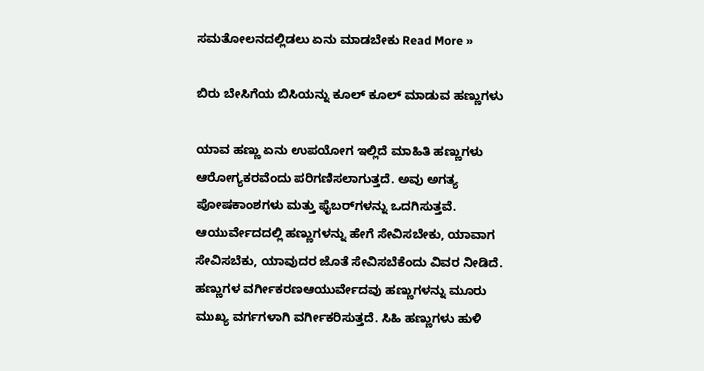ಸಮತೋಲನದಲ್ಲಿಡಲು ಏನು ಮಾಡಬೇಕು Read More »

ಬಿರು ಬೇಸಿಗೆಯ ಬಿಸಿಯನ್ನು ಕೂಲ್ ಕೂಲ್ ಮಾಡುವ ಹಣ್ಣುಗಳು

ಯಾವ ಹಣ್ಣು ಏನು ಉಪಯೋಗ ಇಲ್ಲಿದೆ ಮಾಹಿತಿ ಹಣ್ಣುಗಳು ಆರೋಗ್ಯಕರವೆಂದು ಪರಿಗಣಿಸಲಾಗುತ್ತದೆ. ಅವು ಅಗತ್ಯ ಪೋಷಕಾಂಶಗಳು ಮತ್ತು ಫೈಬರ್‌ಗಳನ್ನು ಒದಗಿಸುತ್ತವೆ. ಆಯುರ್ವೇದದಲ್ಲಿ ಹಣ್ಣುಗಳನ್ನು ಹೇಗೆ ಸೇವಿಸಬೇಕು, ಯಾವಾಗ ಸೇವಿಸಬೆಕು, ಯಾವುದರ ಜೊತೆ ಸೇವಿಸಬೆಕೆಂದು ವಿವರ ನೀಡಿದೆ. ಹಣ್ಣುಗಳ ವರ್ಗೀಕರಣಆಯುರ್ವೇದವು ಹಣ್ಣುಗಳನ್ನು ಮೂರು ಮುಖ್ಯ ವರ್ಗಗಳಾಗಿ ವರ್ಗೀಕರಿಸುತ್ತದೆ. ಸಿಹಿ ಹಣ್ಣುಗಳು ಹುಳಿ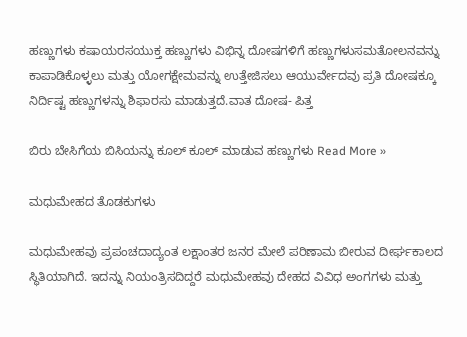ಹಣ್ಣುಗಳು ಕಷಾಯರಸಯುಕ್ತ ಹಣ್ಣುಗಳು ವಿಭಿನ್ನ ದೋಷಗಳಿಗೆ ಹಣ್ಣುಗಳುಸಮತೋಲನವನ್ನು ಕಾಪಾಡಿಕೊಳ್ಳಲು ಮತ್ತು ಯೋಗಕ್ಷೇಮವನ್ನು ಉತ್ತೇಜಿಸಲು ಆಯುರ್ವೇದವು ಪ್ರತಿ ದೋಷಕ್ಕೂ ನಿರ್ದಿಷ್ಟ ಹಣ್ಣುಗಳನ್ನು ಶಿಫಾರಸು ಮಾಡುತ್ತದೆ.ವಾತ ದೋಷ- ಪಿತ್ತ

ಬಿರು ಬೇಸಿಗೆಯ ಬಿಸಿಯನ್ನು ಕೂಲ್ ಕೂಲ್ ಮಾಡುವ ಹಣ್ಣುಗಳು Read More »

ಮಧುಮೇಹದ ತೊಡಕುಗಳು

ಮಧುಮೇಹವು ಪ್ರಪಂಚದಾದ್ಯಂತ ಲಕ್ಷಾಂತರ ಜನರ ಮೇಲೆ ಪರಿಣಾಮ ಬೀರುವ ದೀರ್ಘಕಾಲದ ಸ್ಥಿತಿಯಾಗಿದೆ. ಇದನ್ನು ನಿಯಂತ್ರಿಸದಿದ್ದರೆ ಮಧುಮೇಹವು ದೇಹದ ವಿವಿಧ ಅಂಗಗಳು ಮತ್ತು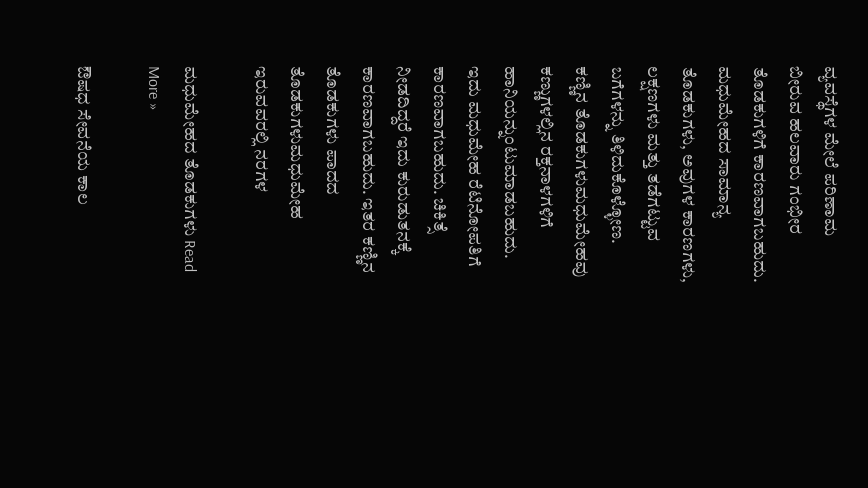ವ್ಯವಸ್ಥೆಗಳ ಮೇಲೆ ಪರಿಣಾಮ ಬೀರುವ ಹಲವಾರು ಗಂಭೀರ ತೊಡಕುಗಳಿಗೆ ಕಾರಣವಾಗಬಹುದು. ಮಧುಮೇಹದ ಸಾಮಾನ್ಯ ತೊಡಕುಗಳು, ಅವುಗಳ ಕಾರಣಗಳು, ಲಕ್ಷಣಗಳು ಮತ್ತು ತಡೆಗಟ್ಟುವ ಬಗೆಗಳನ್ನು ತಿಳಿದುಕೊಳ್ಳೋಣ. ಕಣ್ಣಿನ ತೊಡಕುಗಳುಮಧುಮೇಹವು ಕಣ್ಣುಗಳಲ್ಲಿನ ರಕ್ತನಾಳಗಳಿಗೆ ಹಾನಿಯನ್ನುಂಟುಮಾಡಬಹುದು. ಇದು ಮಧುಮೇಹ ರೆಟಿನೋಪತಿಗೆ ಕಾರಣವಾಗಬಹುದು. ಚಿಕಿತ್ಸೆ ನೀಡದಿದ್ದರೆ ಇದು ಕುರುಡುತನಕ್ಕೆ ಕಾರಣವಾಗಬಹುದು. ಇತರ ಕಣ್ಣಿನ ತೊಡಕುಗಳು ಪಾದದ ತೊಡಕುಗಳುಮಧುಮೇಹ ಇರುವವರಲ್ಲಿ ನರಗಳ

ಮಧುಮೇಹದ ತೊಡಕುಗಳು Read More »

ಔಷಧ ಸೇವನೆಯ ಕಾಲ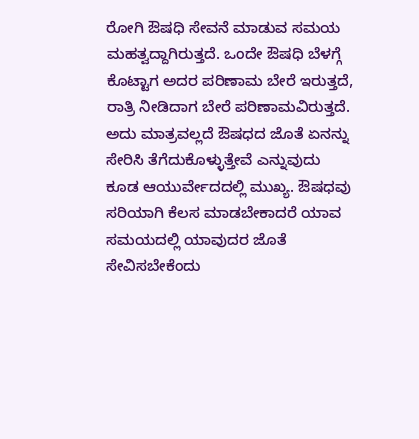ರೋಗಿ ಔಷಧಿ ಸೇವನೆ ಮಾಡುವ ಸಮಯ ಮಹತ್ವದ್ದಾಗಿರುತ್ತದೆ. ಒಂದೇ ಔಷಧಿ ಬೆಳಗ್ಗೆ ಕೊಟ್ಟಾಗ ಅದರ ಪರಿಣಾಮ ಬೇರೆ ಇರುತ್ತದೆ, ರಾತ್ರಿ ನೀಡಿದಾಗ ಬೇರೆ ಪರಿಣಾಮವಿರುತ್ತದೆ. ಅದು ಮಾತ್ರವಲ್ಲದೆ ಔಷಧದ ಜೊತೆ ಏನನ್ನು ಸೇರಿಸಿ ತೆಗೆದುಕೊಳ್ಳುತ್ತೇವೆ ಎನ್ನುವುದು ಕೂಡ ಆಯುರ್ವೇದದಲ್ಲಿ ಮುಖ್ಯ. ಔಷಧವು ಸರಿಯಾಗಿ ಕೆಲಸ ಮಾಡಬೇಕಾದರೆ ಯಾವ ಸಮಯದಲ್ಲಿ ಯಾವುದರ ಜೊತೆ ಸೇವಿಸಬೇಕೆಂದು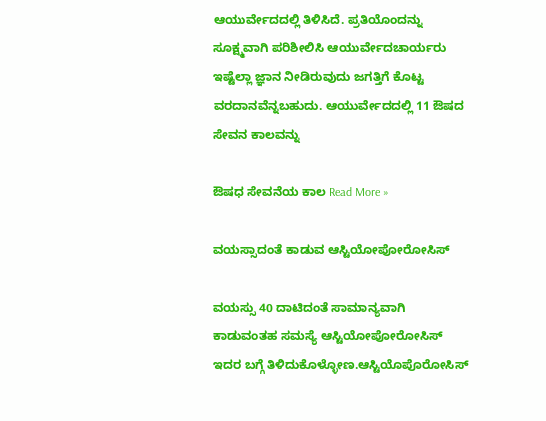ಆಯುರ್ವೇದದಲ್ಲಿ ತಿಳಿಸಿದೆ. ಪ್ರತಿಯೊಂದನ್ನು ಸೂಕ್ಷ್ಮವಾಗಿ ಪರಿಶೀಲಿಸಿ ಆಯುರ್ವೇದಚಾರ್ಯರು ಇಷ್ಟೆಲ್ಲಾ ಜ್ಞಾನ ನೀಡಿರುವುದು ಜಗತ್ತಿಗೆ ಕೊಟ್ಟ ವರದಾನವೆನ್ನಬಹುದು. ಆಯುರ್ವೇದದಲ್ಲಿ 11 ಔಷದ ಸೇವನ ಕಾಲವನ್ನು

ಔಷಧ ಸೇವನೆಯ ಕಾಲ Read More »

ವಯಸ್ಸಾದಂತೆ ಕಾಡುವ ಆಸ್ಟಿಯೋಪೋರೋಸಿಸ್

ವಯಸ್ಸು 40 ದಾಟಿದಂತೆ ಸಾಮಾನ್ಯವಾಗಿ ಕಾಡುವಂತಹ ಸಮಸ್ಯೆ ಆಸ್ಟಿಯೋಪೋರೋಸಿಸ್ ಇದರ ಬಗ್ಗೆ ತಿಳಿದುಕೊಳ್ಳೋಣ.ಆಸ್ಟಿಯೊಪೊರೋಸಿಸ್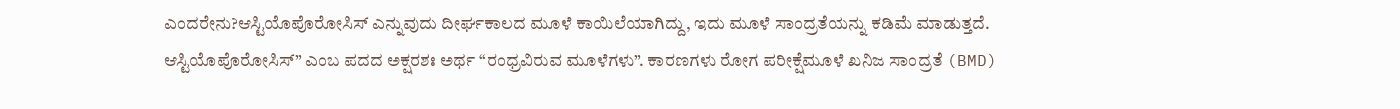ಎಂದರೇನು?ಆಸ್ಟಿಯೊಪೊರೋಸಿಸ್ ಎನ್ನುವುದು ದೀರ್ಘಕಾಲದ ಮೂಳೆ ಕಾಯಿಲೆಯಾಗಿದ್ದು, ಇದು ಮೂಳೆ ಸಾಂದ್ರತೆಯನ್ನು ಕಡಿಮೆ ಮಾಡುತ್ತದೆ. ಆಸ್ಟಿಯೊಪೊರೋಸಿಸ್” ಎಂಬ ಪದದ ಅಕ್ಷರಶಃ ಅರ್ಥ “ರಂಧ್ರವಿರುವ ಮೂಳೆಗಳು”. ಕಾರಣಗಳು ರೋಗ ಪರೀಕ್ಷೆಮೂಳೆ ಖನಿಜ ಸಾಂದ್ರತೆ (BMD)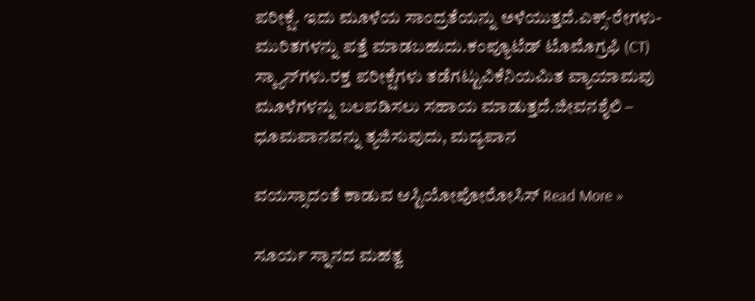ಪರೀಕ್ಷೆ. ಇದು ಮೂಳೆಯ ಸಾಂದ್ರತೆಯನ್ನು ಅಳೆಯುತ್ತದೆ.ಎಕ್ಸ್-ರೇಗಳು- ಮುರಿತಗಳನ್ನು ಪತ್ತೆ ಮಾಡಬಹುದು.ಕಂಪ್ಯೂಟೆಡ್ ಟೊಮೊಗ್ರಫಿ (CT) ಸ್ಕ್ಯಾನ್‌ಗಳು.ರಕ್ತ ಪರೀಕ್ಷೆಗಳು ತಡೆಗಟ್ಟುವಿಕೆನಿಯಮಿತ ವ್ಯಾಯಾಮವು ಮೂಳೆಗಳನ್ನು ಬಲಪಡಿಸಲು ಸಹಾಯ ಮಾಡುತ್ತದೆ.ಜೀವನಶೈಲಿ – ಧೂಮಪಾನವನ್ನು ತ್ಯಜಿಸುವುದು, ಮದ್ಯಪಾನ

ವಯಸ್ಸಾದಂತೆ ಕಾಡುವ ಆಸ್ಟಿಯೋಪೋರೋಸಿಸ್ Read More »

ಸೂರ್ಯ ಸ್ನಾನದ ಮಹತ್ವ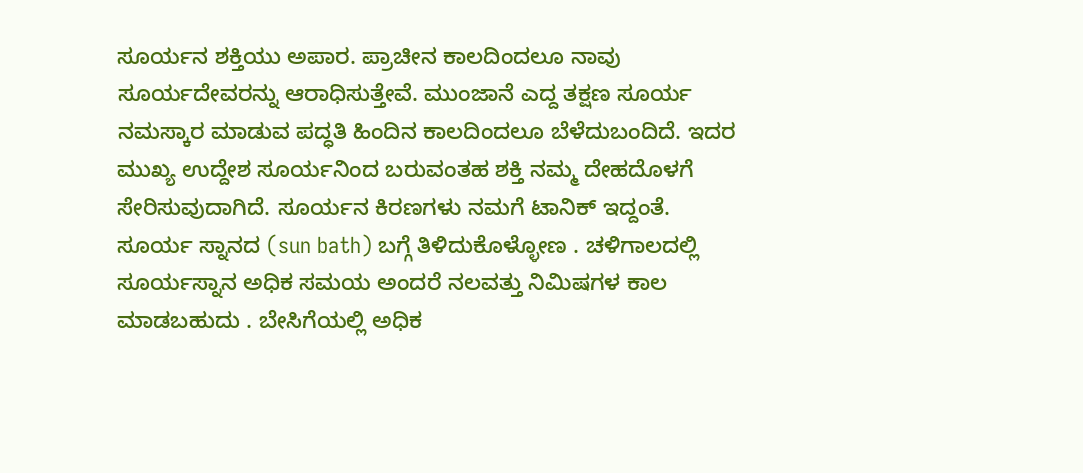ಸೂರ್ಯನ ಶಕ್ತಿಯು ಅಪಾರ. ಪ್ರಾಚೀನ ಕಾಲದಿಂದಲೂ ನಾವು ಸೂರ್ಯದೇವರನ್ನು ಆರಾಧಿಸುತ್ತೇವೆ. ಮುಂಜಾನೆ ಎದ್ದ ತಕ್ಷಣ ಸೂರ್ಯ ನಮಸ್ಕಾರ ಮಾಡುವ ಪದ್ಧತಿ ಹಿಂದಿನ ಕಾಲದಿಂದಲೂ ಬೆಳೆದುಬಂದಿದೆ. ಇದರ ಮುಖ್ಯ ಉದ್ದೇಶ ಸೂರ್ಯನಿಂದ ಬರುವಂತಹ ಶಕ್ತಿ ನಮ್ಮ ದೇಹದೊಳಗೆ ಸೇರಿಸುವುದಾಗಿದೆ. ಸೂರ್ಯನ ಕಿರಣಗಳು ನಮಗೆ ಟಾನಿಕ್ ಇದ್ದಂತೆ. ಸೂರ್ಯ ಸ್ನಾನದ (sun bath) ಬಗ್ಗೆ ತಿಳಿದುಕೊಳ್ಳೋಣ . ಚಳಿಗಾಲದಲ್ಲಿ ಸೂರ್ಯಸ್ನಾನ ಅಧಿಕ ಸಮಯ ಅಂದರೆ ನಲವತ್ತು ನಿಮಿಷಗಳ ಕಾಲ ಮಾಡಬಹುದು . ಬೇಸಿಗೆಯಲ್ಲಿ ಅಧಿಕ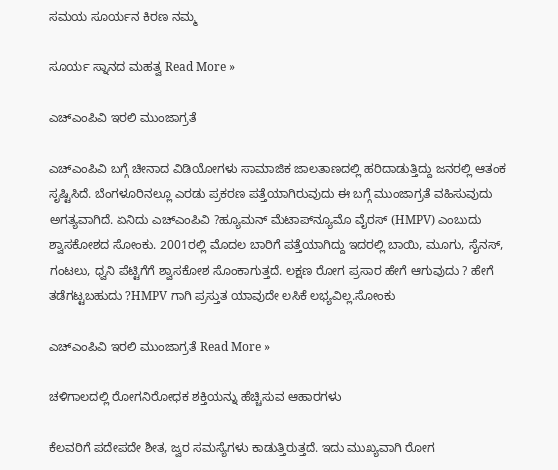ಸಮಯ ಸೂರ್ಯನ ಕಿರಣ ನಮ್ಮ

ಸೂರ್ಯ ಸ್ನಾನದ ಮಹತ್ವ Read More »

ಎಚ್‌ಎಂಪಿವಿ ಇರಲಿ ಮುಂಜಾಗ್ರತೆ

ಎಚ್‌ಎಂಪಿವಿ ಬಗ್ಗೆ ಚೀನಾದ ವಿಡಿಯೋಗಳು ಸಾಮಾಜಿಕ ಜಾಲತಾಣದಲ್ಲಿ ಹರಿದಾಡುತ್ತಿದ್ದು ಜನರಲ್ಲಿ ಆತಂಕ ಸೃಷ್ಟಿಸಿದೆ. ಬೆಂಗಳೂರಿನಲ್ಲೂ ಎರಡು ಪ್ರಕರಣ ಪತ್ತೆಯಾಗಿರುವುದು ಈ ಬಗ್ಗೆ ಮುಂಜಾಗ್ರತೆ ವಹಿಸುವುದು ಅಗತ್ಯವಾಗಿದೆ. ಏನಿದು ಎಚ್‌ಎಂಪಿವಿ ?ಹ್ಯೂಮನ್ ಮೆಟಾಪ್‌ನ್ಯೂಮೊ ವೈರಸ್‌ (HMPV) ಎಂಬುದು ಶ್ವಾಸಕೋಶದ ಸೋಂಕು. 2001ರಲ್ಲಿ ಮೊದಲ ಬಾರಿಗೆ ಪತ್ತೆಯಾಗಿದ್ದು ಇದರಲ್ಲಿ ಬಾಯಿ, ಮೂಗು, ಸೈನಸ್, ಗಂಟಲು, ಧ್ವನಿ ಪೆಟ್ಟಿಗೆಗೆ ಶ್ವಾಸಕೋಶ ಸೊಂಕಾಗುತ್ತದೆ. ಲಕ್ಷಣ ರೋಗ ಪ್ರಸಾರ ಹೇಗೆ ಆಗುವುದು ? ಹೇಗೆ ತಡೆಗಟ್ಟಬಹುದು ?HMPV ಗಾಗಿ ಪ್ರಸ್ತುತ ಯಾವುದೇ ಲಸಿಕೆ ಲಭ್ಯವಿಲ್ಲ.ಸೋಂಕು

ಎಚ್‌ಎಂಪಿವಿ ಇರಲಿ ಮುಂಜಾಗ್ರತೆ Read More »

ಚಳಿಗಾಲದಲ್ಲಿ ರೋಗನಿರೋಧಕ ಶಕ್ತಿಯನ್ನು ಹೆಚ್ಚಿಸುವ ಆಹಾರಗಳು

ಕೆಲವರಿಗೆ ಪದೇಪದೇ ಶೀತ, ಜ್ವರ ಸಮಸ್ಯೆಗಳು ಕಾಡುತ್ತಿರುತ್ತದೆ. ಇದು ಮುಖ್ಯವಾಗಿ ರೋಗ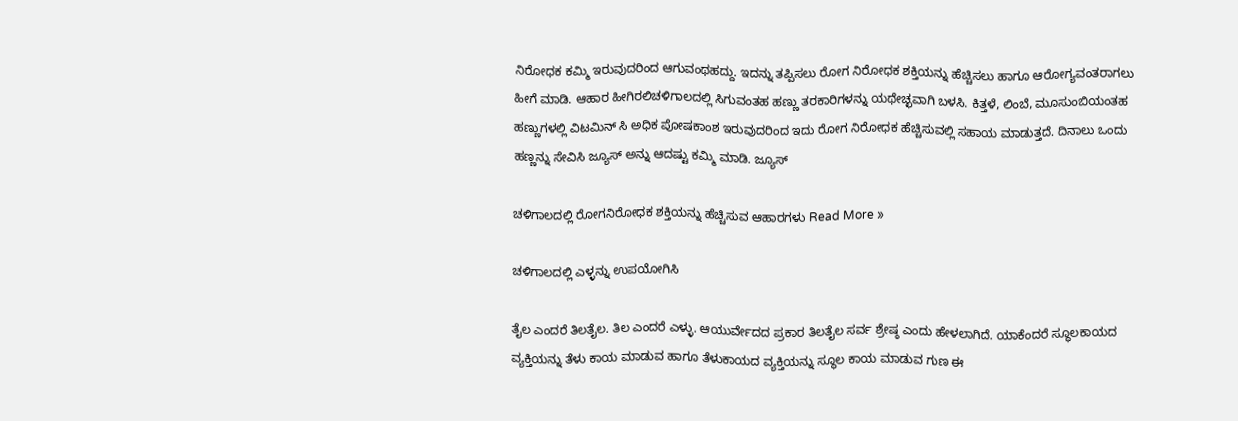ನಿರೋಧಕ ಕಮ್ಮಿ ಇರುವುದರಿಂದ ಆಗುವಂಥಹದ್ದು. ಇದನ್ನು ತಪ್ಪಿಸಲು ರೋಗ ನಿರೋಧಕ ಶಕ್ತಿಯನ್ನು ಹೆಚ್ಚಿಸಲು ಹಾಗೂ ಆರೋಗ್ಯವಂತರಾಗಲು ಹೀಗೆ ಮಾಡಿ. ಆಹಾರ ಹೀಗಿರಲಿಚಳಿಗಾಲದಲ್ಲಿ ಸಿಗುವಂತಹ ಹಣ್ಣು ತರಕಾರಿಗಳನ್ನು ಯಥೇಚ್ಛವಾಗಿ ಬಳಸಿ. ಕಿತ್ತಳೆ, ಲಿಂಬೆ, ಮೂಸುಂಬಿಯಂತಹ ಹಣ್ಣುಗಳಲ್ಲಿ ವಿಟಮಿನ್ ಸಿ ಅಧಿಕ ಪೋಷಕಾಂಶ ಇರುವುದರಿಂದ ಇದು ರೋಗ ನಿರೋಧಕ ಹೆಚ್ಚಿಸುವಲ್ಲಿ ಸಹಾಯ ಮಾಡುತ್ತದೆ. ದಿನಾಲು ಒಂದು ಹಣ್ಣನ್ನು ಸೇವಿಸಿ ಜ್ಯೂಸ್ ಅನ್ನು ಆದಷ್ಟು ಕಮ್ಮಿ ಮಾಡಿ. ಜ್ಯೂಸ್

ಚಳಿಗಾಲದಲ್ಲಿ ರೋಗನಿರೋಧಕ ಶಕ್ತಿಯನ್ನು ಹೆಚ್ಚಿಸುವ ಆಹಾರಗಳು Read More »

ಚಳಿಗಾಲದಲ್ಲಿ ಎಳ್ಳನ್ನು ಉಪಯೋಗಿಸಿ

ತೈಲ ಎಂದರೆ ತಿಲತೈಲ. ತಿಲ ಎಂದರೆ ಎಳ್ಳು. ಆಯುರ್ವೇದದ ಪ್ರಕಾರ ತಿಲತೈಲ ಸರ್ವ ಶ್ರೇಷ್ಠ ಎಂದು ಹೇಳಲಾಗಿದೆ. ಯಾಕೆಂದರೆ ಸ್ಥೂಲಕಾಯದ ವ್ಯಕ್ತಿಯನ್ನು ತೆಳು ಕಾಯ ಮಾಡುವ ಹಾಗೂ ತೆಳುಕಾಯದ ವ್ಯಕ್ತಿಯನ್ನು ಸ್ಥೂಲ ಕಾಯ ಮಾಡುವ ಗುಣ ಈ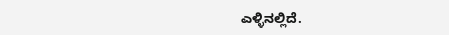ಎಳ್ಳಿನಲ್ಲಿದೆ.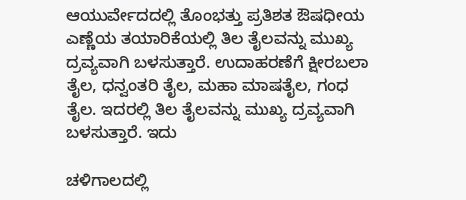ಆಯುರ್ವೇದದಲ್ಲಿ ತೊಂಭತ್ತು ಪ್ರತಿಶತ ಔಷಧೀಯ ಎಣ್ಣೆಯ ತಯಾರಿಕೆಯಲ್ಲಿ ತಿಲ ತೈಲವನ್ನು ಮುಖ್ಯ ದ್ರವ್ಯವಾಗಿ ಬಳಸುತ್ತಾರೆ. ಉದಾಹರಣೆಗೆ ಕ್ಷೀರಬಲಾ ತೈಲ, ಧನ್ವಂತರಿ ತೈಲ, ಮಹಾ ಮಾಷತೈಲ, ಗಂಧ ತೈಲ. ಇದರಲ್ಲಿ ತಿಲ ತೈಲವನ್ನು ಮುಖ್ಯ ದ್ರವ್ಯವಾಗಿ ಬಳಸುತ್ತಾರೆ. ಇದು

ಚಳಿಗಾಲದಲ್ಲಿ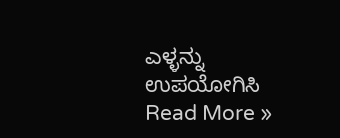ಎಳ್ಳನ್ನು ಉಪಯೋಗಿಸಿ Read More »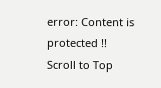error: Content is protected !!
Scroll to Top